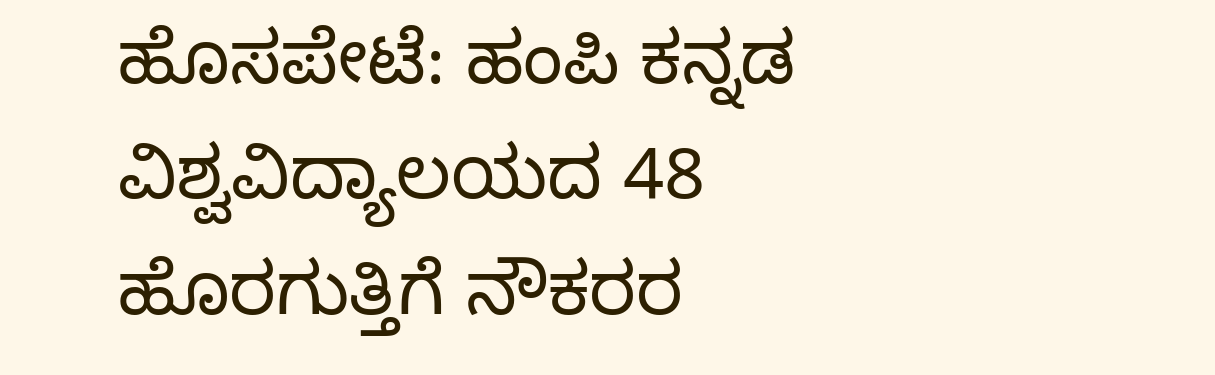ಹೊಸಪೇಟೆ: ಹಂಪಿ ಕನ್ನಡ ವಿಶ್ವವಿದ್ಯಾಲಯದ 48 ಹೊರಗುತ್ತಿಗೆ ನೌಕರರ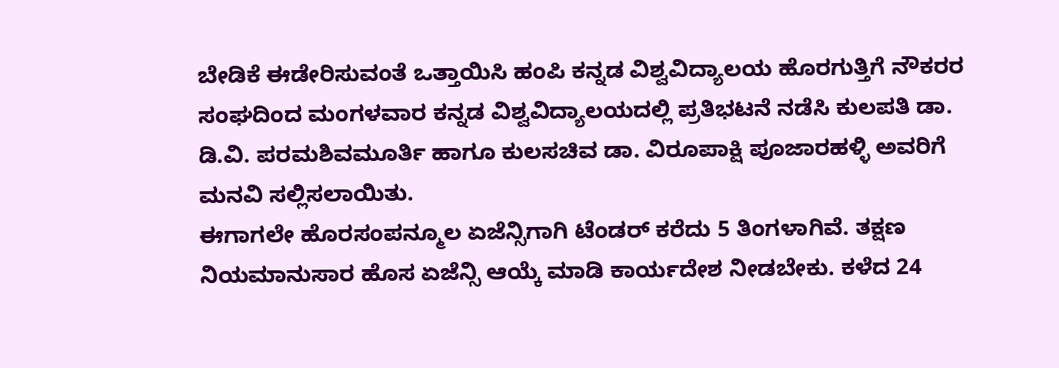ಬೇಡಿಕೆ ಈಡೇರಿಸುವಂತೆ ಒತ್ತಾಯಿಸಿ ಹಂಪಿ ಕನ್ನಡ ವಿಶ್ವವಿದ್ಯಾಲಯ ಹೊರಗುತ್ತಿಗೆ ನೌಕರರ ಸಂಘದಿಂದ ಮಂಗಳವಾರ ಕನ್ನಡ ವಿಶ್ವವಿದ್ಯಾಲಯದಲ್ಲಿ ಪ್ರತಿಭಟನೆ ನಡೆಸಿ ಕುಲಪತಿ ಡಾ. ಡಿ.ವಿ. ಪರಮಶಿವಮೂರ್ತಿ ಹಾಗೂ ಕುಲಸಚಿವ ಡಾ. ವಿರೂಪಾಕ್ಷಿ ಪೂಜಾರಹಳ್ಳಿ ಅವರಿಗೆ ಮನವಿ ಸಲ್ಲಿಸಲಾಯಿತು.
ಈಗಾಗಲೇ ಹೊರಸಂಪನ್ಮೂಲ ಏಜೆನ್ಸಿಗಾಗಿ ಟೆಂಡರ್ ಕರೆದು 5 ತಿಂಗಳಾಗಿವೆ. ತಕ್ಷಣ ನಿಯಮಾನುಸಾರ ಹೊಸ ಏಜೆನ್ಸಿ ಆಯ್ಕೆ ಮಾಡಿ ಕಾರ್ಯದೇಶ ನೀಡಬೇಕು. ಕಳೆದ 24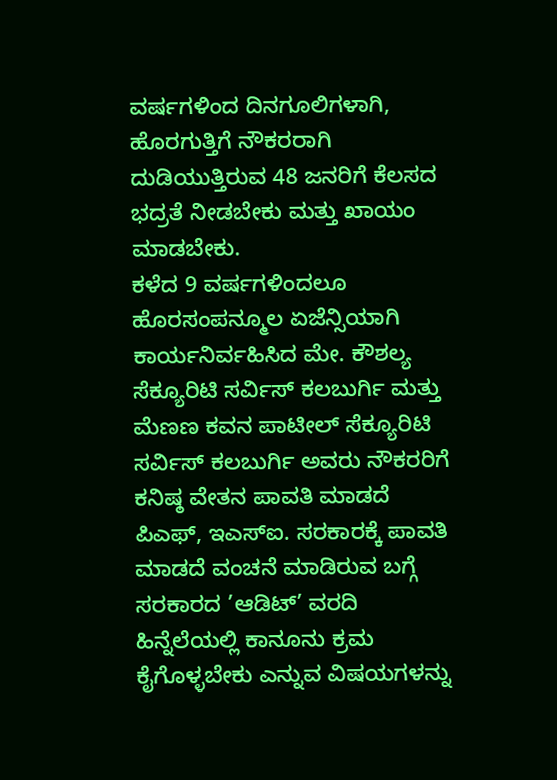ವರ್ಷಗಳಿಂದ ದಿನಗೂಲಿಗಳಾಗಿ, ಹೊರಗುತ್ತಿಗೆ ನೌಕರರಾಗಿ ದುಡಿಯುತ್ತಿರುವ 48 ಜನರಿಗೆ ಕೆಲಸದ ಭದ್ರತೆ ನೀಡಬೇಕು ಮತ್ತು ಖಾಯಂ ಮಾಡಬೇಕು.
ಕಳೆದ 9 ವರ್ಷಗಳಿಂದಲೂ ಹೊರಸಂಪನ್ಮೂಲ ಏಜೆನ್ಸಿಯಾಗಿ ಕಾರ್ಯನಿರ್ವಹಿಸಿದ ಮೇ. ಕೌಶಲ್ಯ ಸೆಕ್ಯೂರಿಟಿ ಸರ್ವಿಸ್ ಕಲಬುರ್ಗಿ ಮತ್ತು ಮೆಣಣ ಕವನ ಪಾಟೀಲ್ ಸೆಕ್ಯೂರಿಟಿ ಸರ್ವಿಸ್ ಕಲಬುರ್ಗಿ ಅವರು ನೌಕರರಿಗೆ ಕನಿಷ್ಠ ವೇತನ ಪಾವತಿ ಮಾಡದೆ ಪಿಎಫ್, ಇಎಸ್ಐ. ಸರಕಾರಕ್ಕೆ ಪಾವತಿ ಮಾಡದೆ ವಂಚನೆ ಮಾಡಿರುವ ಬಗ್ಗೆ ಸರಕಾರದ ’ಆಡಿಟ್’ ವರದಿ ಹಿನ್ನೆಲೆಯಲ್ಲಿ ಕಾನೂನು ಕ್ರಮ ಕೈಗೊಳ್ಳಬೇಕು ಎನ್ನುವ ವಿಷಯಗಳನ್ನು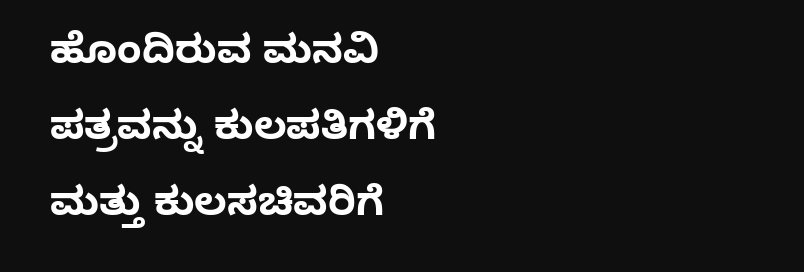ಹೊಂದಿರುವ ಮನವಿ ಪತ್ರವನ್ನು ಕುಲಪತಿಗಳಿಗೆ ಮತ್ತು ಕುಲಸಚಿವರಿಗೆ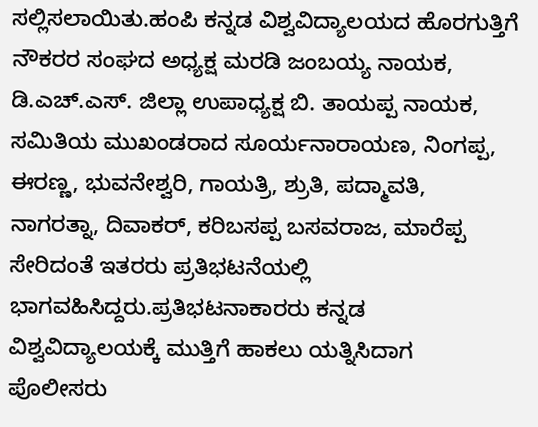ಸಲ್ಲಿಸಲಾಯಿತು.ಹಂಪಿ ಕನ್ನಡ ವಿಶ್ವವಿದ್ಯಾಲಯದ ಹೊರಗುತ್ತಿಗೆ ನೌಕರರ ಸಂಘದ ಅಧ್ಯಕ್ಷ ಮರಡಿ ಜಂಬಯ್ಯ ನಾಯಕ, ಡಿ.ಎಚ್.ಎಸ್. ಜಿಲ್ಲಾ ಉಪಾಧ್ಯಕ್ಷ ಬಿ. ತಾಯಪ್ಪ ನಾಯಕ, ಸಮಿತಿಯ ಮುಖಂಡರಾದ ಸೂರ್ಯನಾರಾಯಣ, ನಿಂಗಪ್ಪ, ಈರಣ್ಣ, ಭುವನೇಶ್ವರಿ, ಗಾಯತ್ರಿ, ಶ್ರುತಿ, ಪದ್ಮಾವತಿ, ನಾಗರತ್ನಾ, ದಿವಾಕರ್, ಕರಿಬಸಪ್ಪ ಬಸವರಾಜ, ಮಾರೆಪ್ಪ ಸೇರಿದಂತೆ ಇತರರು ಪ್ರತಿಭಟನೆಯಲ್ಲಿ ಭಾಗವಹಿಸಿದ್ದರು.ಪ್ರತಿಭಟನಾಕಾರರು ಕನ್ನಡ ವಿಶ್ವವಿದ್ಯಾಲಯಕ್ಕೆ ಮುತ್ತಿಗೆ ಹಾಕಲು ಯತ್ನಿಸಿದಾಗ ಪೊಲೀಸರು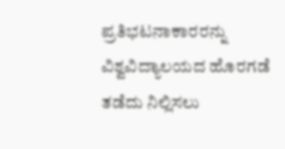ಪ್ರತಿಭಟನಾಕಾರರನ್ನು ವಿಶ್ವವಿದ್ಯಾಲಯದ ಹೊರಗಡೆ ತಡೆದು ನಿಲ್ಲಿಸಲು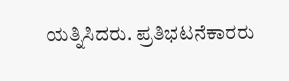ಯತ್ನಿಸಿದರು. ಪ್ರತಿಭಟನೆಕಾರರು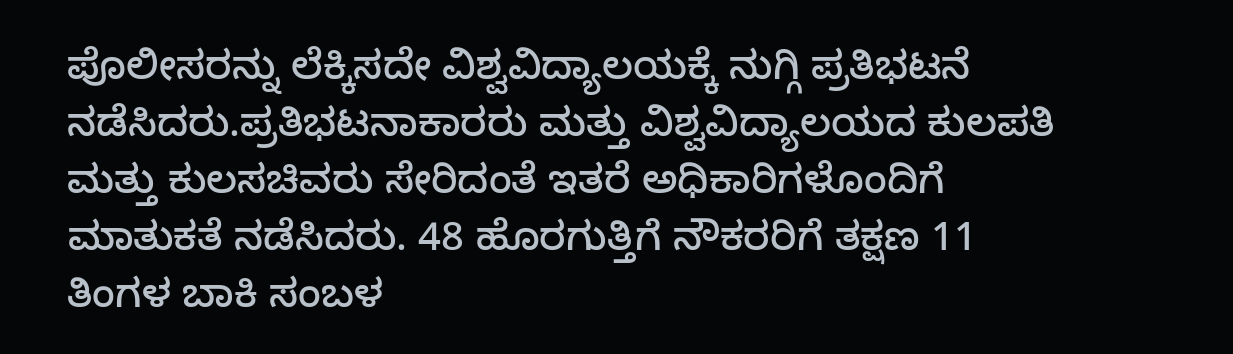ಪೊಲೀಸರನ್ನು ಲೆಕ್ಕಿಸದೇ ವಿಶ್ವವಿದ್ಯಾಲಯಕ್ಕೆ ನುಗ್ಗಿ ಪ್ರತಿಭಟನೆ ನಡೆಸಿದರು.ಪ್ರತಿಭಟನಾಕಾರರು ಮತ್ತು ವಿಶ್ವವಿದ್ಯಾಲಯದ ಕುಲಪತಿ ಮತ್ತು ಕುಲಸಚಿವರು ಸೇರಿದಂತೆ ಇತರೆ ಅಧಿಕಾರಿಗಳೊಂದಿಗೆ ಮಾತುಕತೆ ನಡೆಸಿದರು. 48 ಹೊರಗುತ್ತಿಗೆ ನೌಕರರಿಗೆ ತಕ್ಷಣ 11 ತಿಂಗಳ ಬಾಕಿ ಸಂಬಳ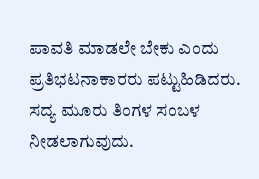ಪಾವತಿ ಮಾಡಲೇ ಬೇಕು ಎಂದು ಪ್ರತಿಭಟನಾಕಾರರು ಪಟ್ಟುಹಿಡಿದರು. ಸದ್ಯ ಮೂರು ತಿಂಗಳ ಸಂಬಳ ನೀಡಲಾಗುವುದು.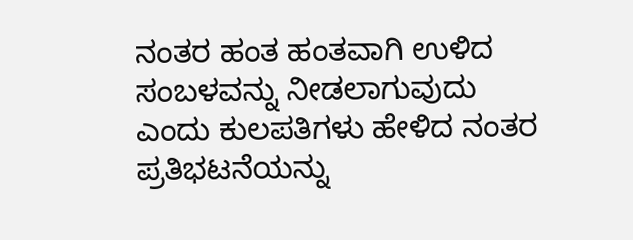ನಂತರ ಹಂತ ಹಂತವಾಗಿ ಉಳಿದ ಸಂಬಳವನ್ನು ನೀಡಲಾಗುವುದು ಎಂದು ಕುಲಪತಿಗಳು ಹೇಳಿದ ನಂತರ ಪ್ರತಿಭಟನೆಯನ್ನು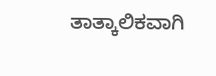ತಾತ್ಕಾಲಿಕವಾಗಿ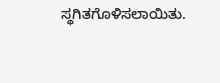ಸ್ಥಗಿತಗೊಳಿಸಲಾಯಿತು.